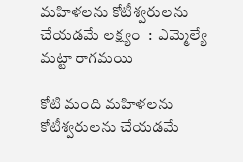మహిళలను కోటీశ్వరులను చేయడమే లక్ష్యం  :  ఎమ్మెల్యే మట్టా రాగమయి

కోటి మంది మహిళలను కోటీశ్వరులను చేయడమే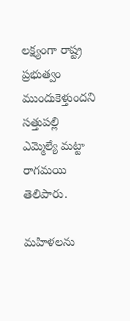లక్ష్యంగా రాష్ట్ర ప్రభుత్వం ముందుకెళ్తుందని సత్తుపల్లి ఎమ్మెల్యే మట్టా రాగమయి తెలిపారు.

మహిళలను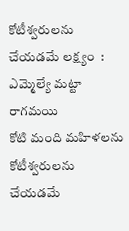కోటీశ్వరులను చేయడమే లక్ష్యం  :  ఎమ్మెల్యే మట్టా రాగమయి
కోటి మంది మహిళలను కోటీశ్వరులను చేయడమే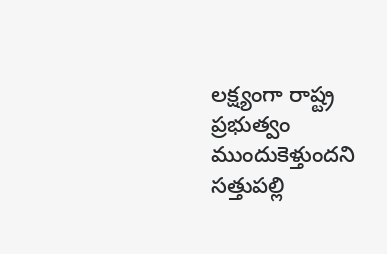లక్ష్యంగా రాష్ట్ర ప్రభుత్వం ముందుకెళ్తుందని సత్తుపల్లి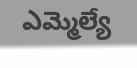ఎమ్మెల్యే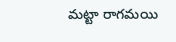మట్టా రాగమయి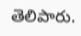తెలిపారు.